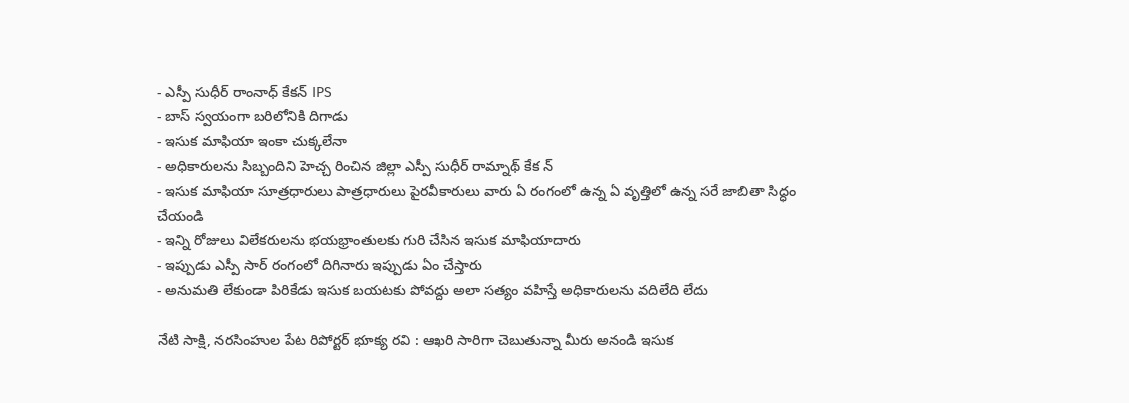- ఎస్పీ సుధీర్ రాంనాధ్ కేకన్ IPS
- బాస్ స్వయంగా బరిలోనికి దిగాడు
- ఇసుక మాఫియా ఇంకా చుక్కలేనా
- అధికారులను సిబ్బందిని హెచ్చ రించిన జిల్లా ఎస్పీ సుధీర్ రామ్నాథ్ కేక న్
- ఇసుక మాఫియా సూత్రధారులు పాత్రధారులు పైరవీకారులు వారు ఏ రంగంలో ఉన్న ఏ వృత్తిలో ఉన్న సరే జాబితా సిద్ధం చేయండి
- ఇన్ని రోజులు విలేకరులను భయభ్రాంతులకు గురి చేసిన ఇసుక మాఫియాదారు
- ఇప్పుడు ఎస్పీ సార్ రంగంలో దిగినారు ఇప్పుడు ఏం చేస్తారు
- అనుమతి లేకుండా పిరికేడు ఇసుక బయటకు పోవద్దు అలా సత్యం వహిస్తే అధికారులను వదిలేది లేదు

నేటి సాక్షి, నరసింహుల పేట రిపోర్టర్ భూక్య రవి : ఆఖరి సారిగా చెబుతున్నా మీరు అనండి ఇసుక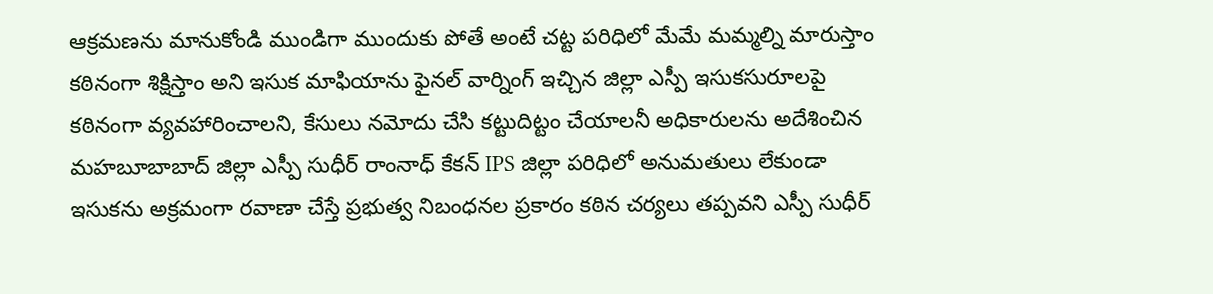ఆక్రమణను మానుకోండి ముండిగా ముందుకు పోతే అంటే చట్ట పరిధిలో మేమే మమ్మల్ని మారుస్తాం కఠినంగా శిక్షిస్తాం అని ఇసుక మాఫియాను ఫైనల్ వార్నింగ్ ఇచ్చిన జిల్లా ఎస్పీ ఇసుకసురూలపై కఠినంగా వ్యవహారించాలని, కేసులు నమోదు చేసి కట్టుదిట్టం చేయాలనీ అధికారులను అదేశించిన మహబూబాబాద్ జిల్లా ఎస్పీ సుధీర్ రాంనాధ్ కేకన్ IPS జిల్లా పరిధిలో అనుమతులు లేకుండా ఇసుకను అక్రమంగా రవాణా చేస్తే ప్రభుత్వ నిబంధనల ప్రకారం కఠిన చర్యలు తప్పవని ఎస్పీ సుధీర్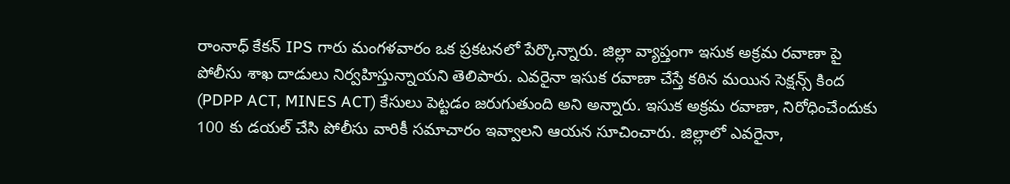రాంనాధ్ కేకన్ IPS గారు మంగళవారం ఒక ప్రకటనలో పేర్కొన్నారు. జిల్లా వ్యాప్తంగా ఇసుక అక్రమ రవాణా పై పోలీసు శాఖ దాడులు నిర్వహిస్తున్నాయని తెలిపారు. ఎవరైనా ఇసుక రవాణా చేస్తే కఠిన మయిన సెక్షన్స్ కింద (PDPP ACT, MINES ACT) కేసులు పెట్టడం జరుగుతుంది అని అన్నారు. ఇసుక అక్రమ రవాణా, నిరోధించేందుకు 100 కు డయల్ చేసి పోలీసు వారికీ సమాచారం ఇవ్వాలని ఆయన సూచించారు. జిల్లాలో ఎవరైనా,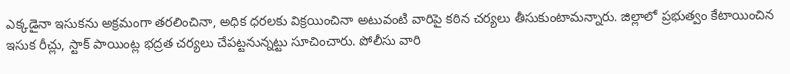ఎక్కడైనా ఇసుకను అక్రమంగా తరలించినా, అధిక ధరలకు విక్రయించినా అటువంటి వారిపై కఠిన చర్యలు తీసుకుంటామన్నారు. జిల్లాలో ప్రభుత్వం కేటాయించిన ఇసుక రీచ్లు, స్టాక్ పాయింట్ల భద్రత చర్యలు చేపట్టనున్నట్టు సూచించారు. పోలీసు వారి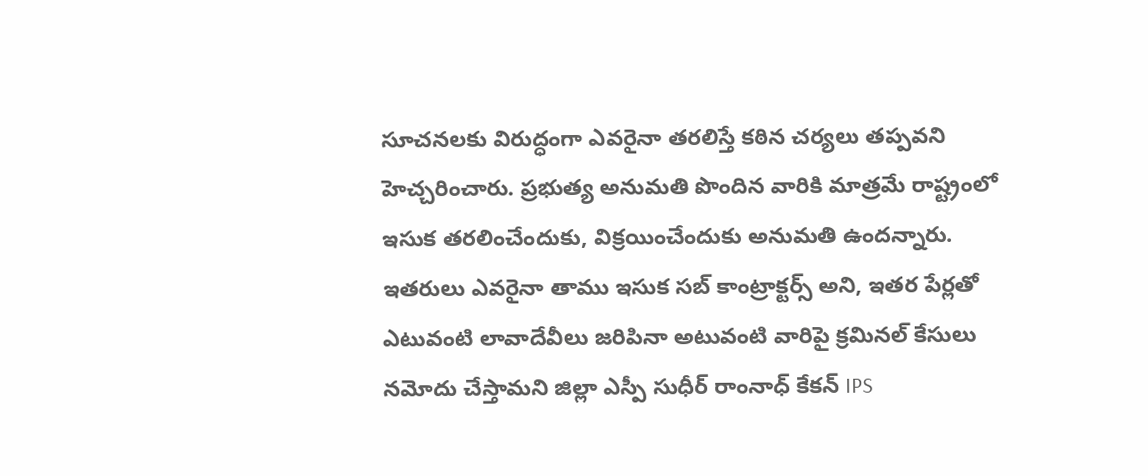సూచనలకు విరుద్ధంగా ఎవరైనా తరలిస్తే కఠిన చర్యలు తప్పవని హెచ్చరించారు. ప్రభుత్య అనుమతి పొందిన వారికి మాత్రమే రాష్ట్రంలో ఇసుక తరలించేందుకు, విక్రయించేందుకు అనుమతి ఉందన్నారు. ఇతరులు ఎవరైనా తాము ఇసుక సబ్ కాంట్రాక్టర్స్ అని, ఇతర పేర్లతో ఎటువంటి లావాదేవీలు జరిపినా అటువంటి వారిపై క్రమినల్ కేసులు నమోదు చేస్తామని జిల్లా ఎస్పీ సుధీర్ రాంనాధ్ కేకన్ IPS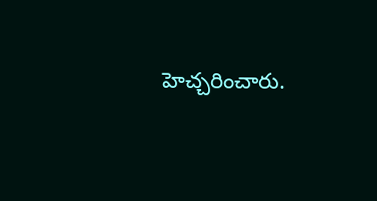హెచ్చరించారు.